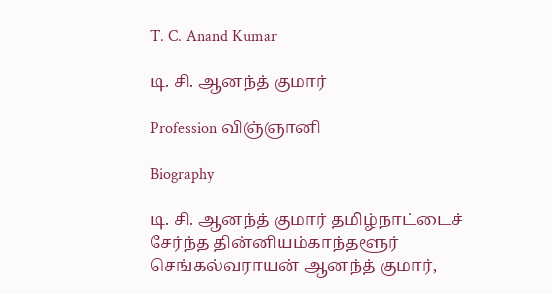T. C. Anand Kumar

டி. சி. ஆனந்த் குமார்

Profession விஞ்ஞானி

Biography

டி. சி. ஆனந்த் குமார் தமிழ்நாட்டைச் சேர்ந்த தின்னியம்காந்தளூர் செங்கல்வராயன் ஆனந்த் குமார்,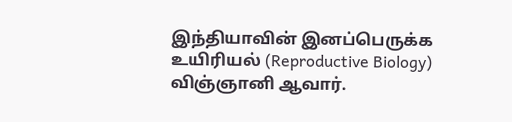இந்தியாவின் இனப்பெருக்க உயிரியல் (Reproductive Biology) விஞ்ஞானி ஆவார்.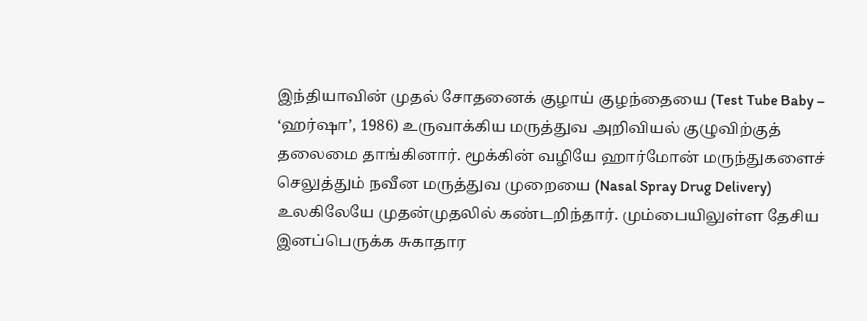இந்தியாவின் முதல் சோதனைக் குழாய் குழந்தையை (Test Tube Baby – ‘ஹர்ஷா’, 1986) உருவாக்கிய மருத்துவ அறிவியல் குழுவிற்குத் தலைமை தாங்கினார். மூக்கின் வழியே ஹார்மோன் மருந்துகளைச் செலுத்தும் நவீன மருத்துவ முறையை (Nasal Spray Drug Delivery) உலகிலேயே முதன்முதலில் கண்டறிந்தார். மும்பையிலுள்ள தேசிய இனப்பெருக்க சுகாதார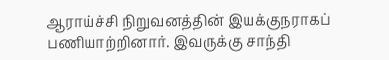ஆராய்ச்சி நிறுவனத்தின் இயக்குநராகப் பணியாற்றினார். இவருக்கு சாந்தி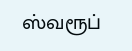ஸ்வரூப்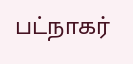பட்நாகர்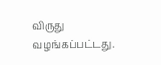விருது வழங்கப்பட்டது.